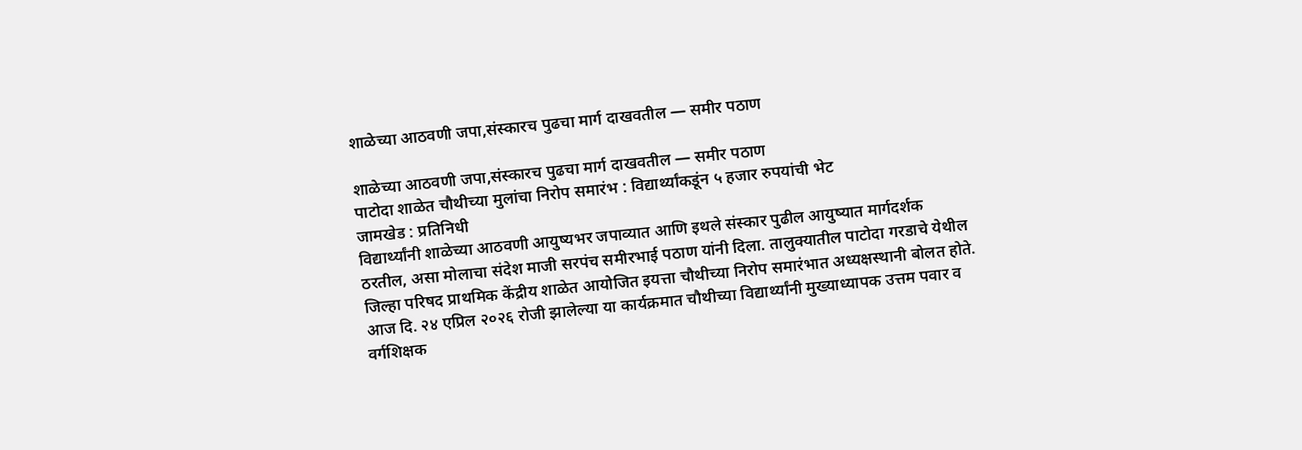शाळेच्या आठवणी जपा,संस्कारच पुढचा मार्ग दाखवतील — समीर पठाण

शाळेच्या आठवणी जपा,संस्कारच पुढचा मार्ग दाखवतील — समीर पठाण
पाटोदा शाळेत चौथीच्या मुलांचा निरोप समारंभ : विद्यार्थ्यांकडूंन ५ हजार रुपयांची भेट
जामखेड : प्रतिनिधी
विद्यार्थ्यांनी शाळेच्या आठवणी आयुष्यभर जपाव्यात आणि इथले संस्कार पुढील आयुष्यात मार्गदर्शक ठरतील, असा मोलाचा संदेश माजी सरपंच समीरभाई पठाण यांनी दिला. तालुक्यातील पाटोदा गरडाचे येथील जिल्हा परिषद प्राथमिक केंद्रीय शाळेत आयोजित इयत्ता चौथीच्या निरोप समारंभात अध्यक्षस्थानी बोलत होते.
आज दि. २४ एप्रिल २०२६ रोजी झालेल्या या कार्यक्रमात चौथीच्या विद्यार्थ्यांनी मुख्याध्यापक उत्तम पवार व वर्गशिक्षक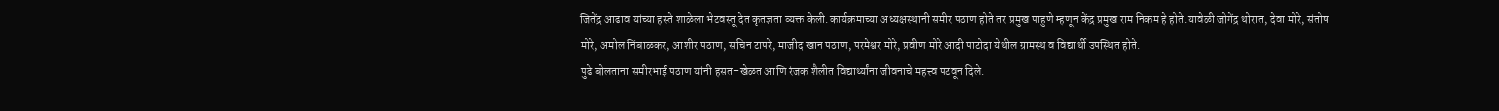जितेंद्र आढाव यांच्या हस्ते शाळेला भेटवस्तू देत कृतज्ञता व्यक्त केली.कार्यक्रमाच्या अध्यक्षस्थानी समीर पठाण होते तर प्रमुख पाहुणे म्हणून केंद्र प्रमुख राम निकम हे होते.यावेळी जोगेंद्र थोरात, देवा मोरे, संतोष मोरे, अमोल निंबाळकर, आशीर पठाण, सचिन टापरे, माजीद खान पठाण, परमेश्वर मोरे, प्रवीण मोरे आदी पाटोदा येथील ग्रामस्थ व विद्यार्थी उपस्थित होते.
पुढे बोलताना समीरभाई पठाण यांनी हसत-खेळत आणि रंजक शैलीत विद्यार्थ्यांना जीवनाचे महत्त्व पटवून दिले.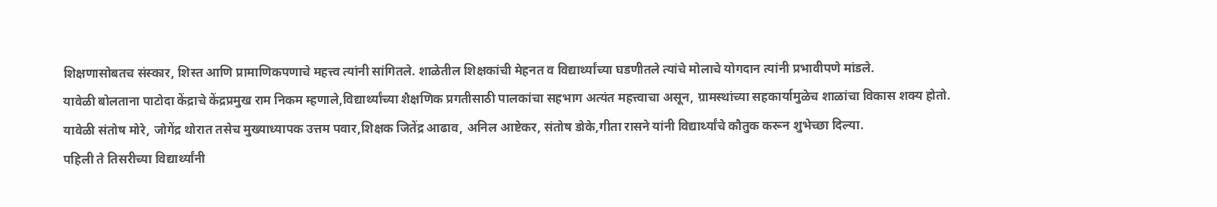शिक्षणासोबतच संस्कार, शिस्त आणि प्रामाणिकपणाचे महत्त्व त्यांनी सांगितले. शाळेतील शिक्षकांची मेहनत व विद्यार्थ्यांच्या घडणीतले त्यांचे मोलाचे योगदान त्यांनी प्रभावीपणे मांडले.
यावेळी बोलताना पाटोदा केंद्राचे केंद्रप्रमुख राम निकम म्हणाले,विद्यार्थ्यांच्या शैक्षणिक प्रगतीसाठी पालकांचा सहभाग अत्यंत महत्त्वाचा असून, ग्रामस्थांच्या सहकार्यामुळेच शाळांचा विकास शक्य होतो.
यावेळी संतोष मोरे, जोगेंद्र थोरात तसेच मुख्याध्यापक उत्तम पवार,शिक्षक जितेंद्र आढाव, अनिल आष्टेकर, संतोष डोके,गीता रासने यांनी विद्यार्थ्यांचे कौतुक करून शुभेच्छा दिल्या.
पहिली ते तिसरीच्या विद्यार्थ्यांनी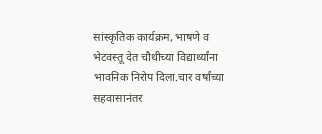सांस्कृतिक कार्यक्रम, भाषणे व भेटवस्तू देत चौथीच्या विद्यार्थ्यांना भावनिक निरोप दिला.चार वर्षांच्या सहवासानंतर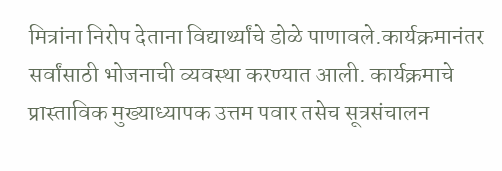मित्रांना निरोप देताना विद्यार्थ्यांचे डोळे पाणावले.कार्यक्रमानंतर सर्वांसाठी भोजनाची व्यवस्था करण्यात आली. कार्यक्रमाचे प्रास्ताविक मुख्याध्यापक उत्तम पवार तसेच सूत्रसंचालन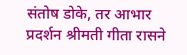संतोष डोके, तर आभार प्रदर्शन श्रीमती गीता रासने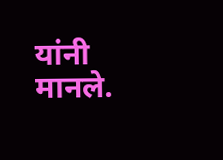यांनी मानले.